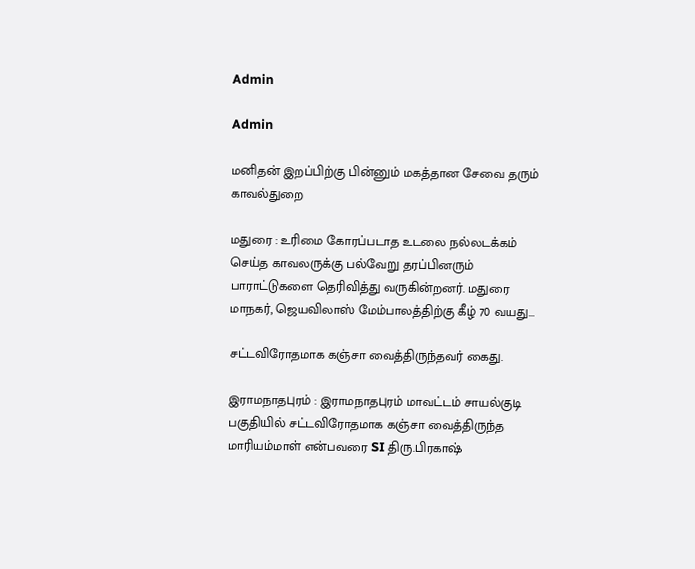Admin

Admin

மனிதன் இறப்பிற்கு பின்னும் மகத்தான சேவை தரும் காவல்துறை

மதுரை : உரிமை கோரப்படாத உடலை நல்லடக்கம் செய்த காவலருக்கு பல்வேறு தரப்பினரும் பாராட்டுகளை தெரிவித்து வருகின்றனர். மதுரை மாநகர், ஜெயவிலாஸ் மேம்பாலத்திற்கு கீழ் 70 வயது...

சட்டவிரோதமாக கஞ்சா வைத்திருந்தவர் கைது.

இராமநாதபுரம் : இராமநாதபுரம் மாவட்டம் சாயல்குடி பகுதியில் சட்டவிரோதமாக கஞ்சா வைத்திருந்த மாரியம்மாள் என்பவரை SI திரு.பிரகாஷ்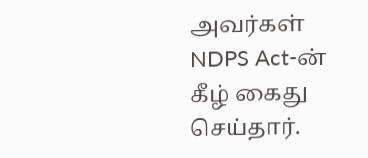அவர்கள் NDPS Act-ன் கீழ் கைது செய்தார்.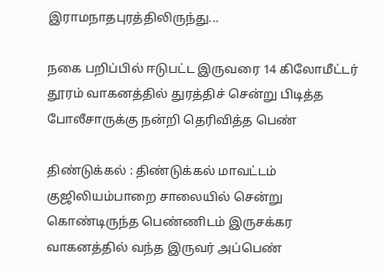இராமநாதபுரத்திலிருந்து...

நகை பறிப்பில் ஈடுபட்ட இருவரை 14 கிலோமீட்டர் தூரம் வாகனத்தில் துரத்திச் சென்று பிடித்த போலீசாருக்கு நன்றி தெரிவித்த பெண்

திண்டுக்கல் : திண்டுக்கல் மாவட்டம் குஜிலியம்பாறை சாலையில் சென்று கொண்டிருந்த பெண்ணிடம் இருசக்கர வாகனத்தில் வந்த இருவர் அப்பெண்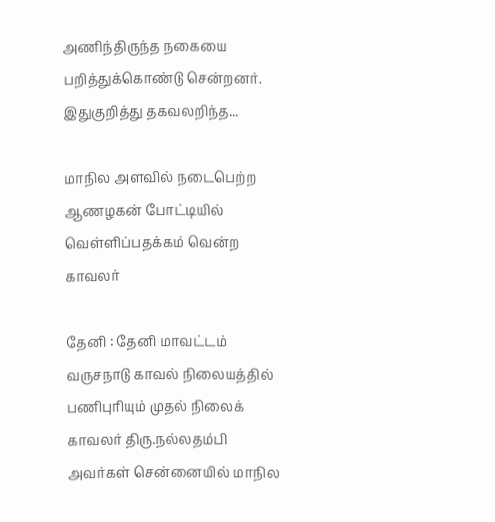அணிந்திருந்த நகையை பறித்துக்கொண்டு சென்றனர். இதுகுறித்து தகவலறிந்த...

மாநில அளவில் நடைபெற்ற ஆணழகன் போட்டியில் வெள்ளிப்பதக்கம் வென்ற காவலர்

தேனி : தேனி மாவட்டம் வருசநாடு காவல் நிலையத்தில் பணிபுரியும் முதல் நிலைக் காவலர் திரு.நல்லதம்பி அவர்கள் சென்னையில் மாநில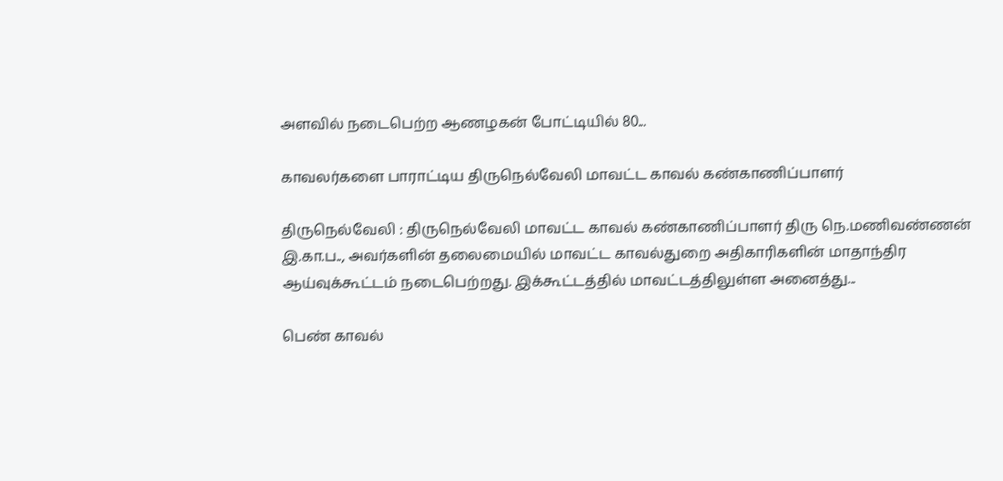அளவில் நடைபெற்ற ஆணழகன் போட்டியில் 80...

காவலர்களை பாராட்டிய திருநெல்வேலி மாவட்ட காவல் கண்காணிப்பாளர்

திருநெல்வேலி : திருநெல்வேலி மாவட்ட காவல் கண்காணிப்பாளர் திரு நெ.மணிவண்ணன் இ.கா.ப.., அவர்களின் தலைமையில் மாவட்ட காவல்துறை அதிகாரிகளின் மாதாந்திர ஆய்வுக்கூட்டம் நடைபெற்றது. இக்கூட்டத்தில் மாவட்டத்திலுள்ள அனைத்து...

பெண் காவல்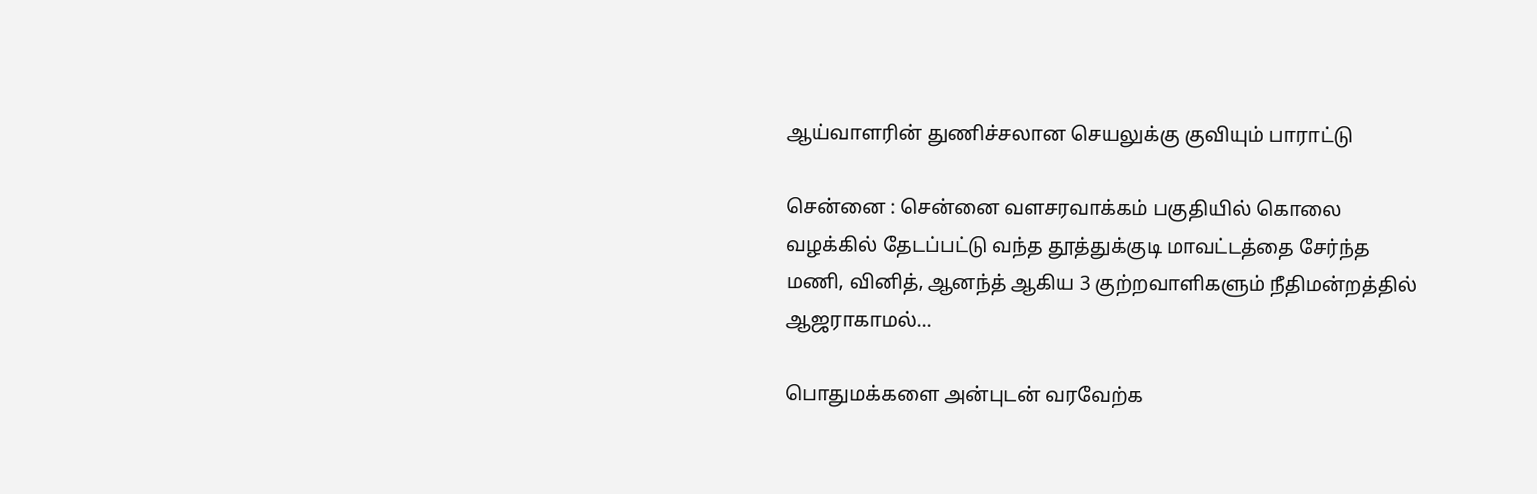ஆய்வாளரின் துணிச்சலான செயலுக்கு குவியும் பாராட்டு

சென்னை : சென்னை வளசரவாக்கம் பகுதியில் கொலை வழக்கில் தேடப்பட்டு வந்த தூத்துக்குடி மாவட்டத்தை சேர்ந்த மணி, வினித், ஆனந்த் ஆகிய 3 குற்றவாளிகளும் நீதிமன்றத்தில் ஆஜராகாமல்...

பொதுமக்களை அன்புடன் வரவேற்க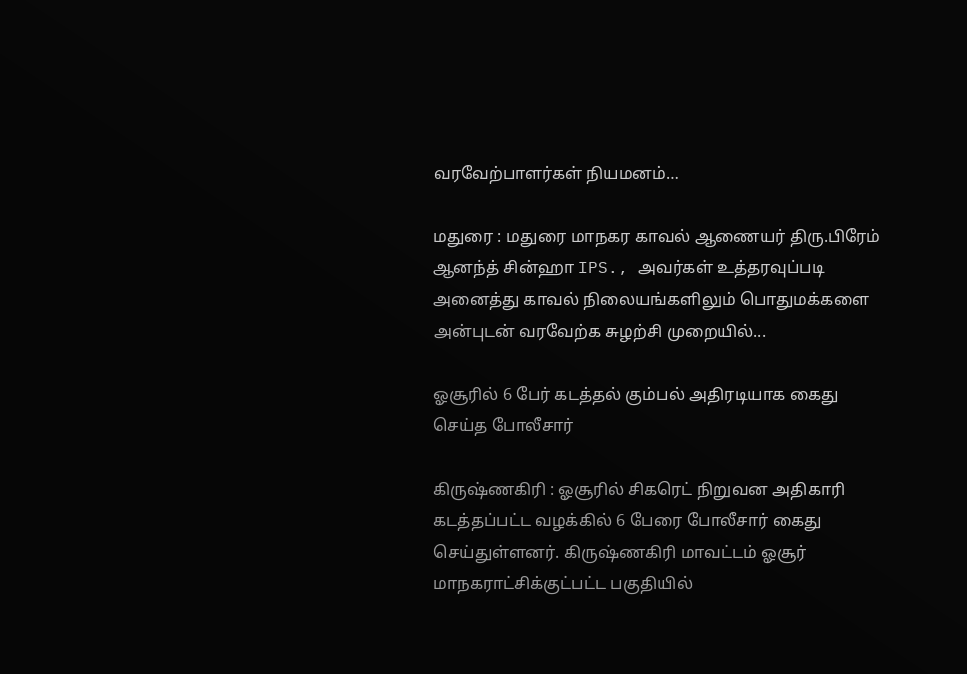வரவேற்பாளர்கள் நியமனம்…

மதுரை : மதுரை மாநகர காவல் ஆணையர் திரு.பிரேம் ஆனந்த் சின்ஹா IPS., அவர்கள் உத்தரவுப்படி அனைத்து காவல் நிலையங்களிலும் பொதுமக்களை அன்புடன் வரவேற்க சுழற்சி முறையில்...

ஓசூரில் 6 பேர் கடத்தல் கும்பல் அதிரடியாக கைது செய்த போலீசார்

கிருஷ்ணகிரி : ஓசூரில் சிகரெட் நிறுவன அதிகாரி கடத்தப்பட்ட வழக்கில் 6 பேரை போலீசார் கைது செய்துள்ளனர். கிருஷ்ணகிரி மாவட்டம் ஓசூர் மாநகராட்சிக்குட்பட்ட பகுதியில்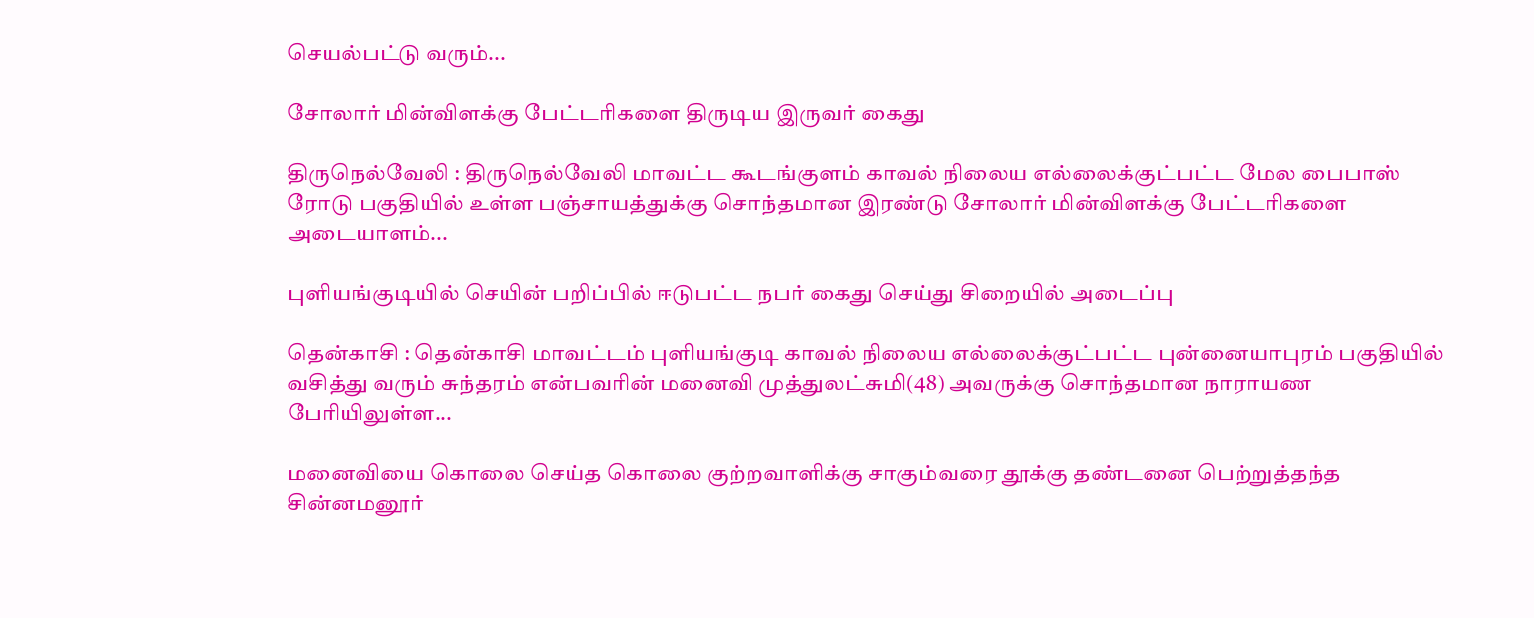செயல்பட்டு வரும்...

சோலார் மின்விளக்கு பேட்டரிகளை திருடிய இருவர் கைது

திருநெல்வேலி : திருநெல்வேலி மாவட்ட கூடங்குளம் காவல் நிலைய எல்லைக்குட்பட்ட மேல பைபாஸ் ரோடு பகுதியில் உள்ள பஞ்சாயத்துக்கு சொந்தமான இரண்டு சோலார் மின்விளக்கு பேட்டரிகளை அடையாளம்...

புளியங்குடியில் செயின் பறிப்பில் ஈடுபட்ட நபர் கைது செய்து சிறையில் அடைப்பு

தென்காசி : தென்காசி மாவட்டம் புளியங்குடி காவல் நிலைய எல்லைக்குட்பட்ட புன்னையாபுரம் பகுதியில் வசித்து வரும் சுந்தரம் என்பவரின் மனைவி முத்துலட்சுமி(48) அவருக்கு சொந்தமான நாராயண பேரியிலுள்ள...

மனைவியை கொலை செய்த கொலை குற்றவாளிக்கு சாகும்வரை தூக்கு தண்டனை பெற்றுத்தந்த சின்னமனூர்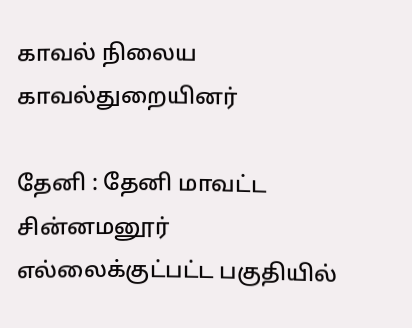காவல் நிலைய காவல்துறையினர்

தேனி : தேனி மாவட்ட சின்னமனூர் எல்லைக்குட்பட்ட பகுதியில்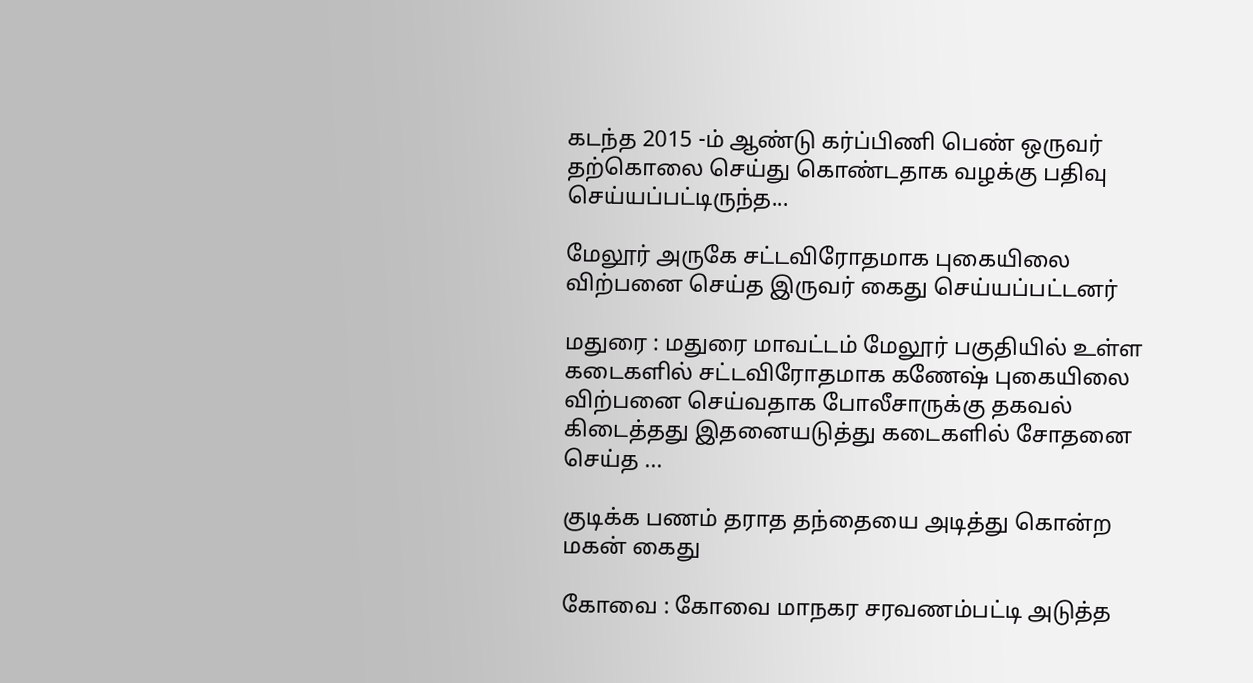கடந்த 2015 -ம் ஆண்டு கர்ப்பிணி பெண் ஒருவர் தற்கொலை செய்து கொண்டதாக வழக்கு பதிவு செய்யப்பட்டிருந்த...

மேலூர் அருகே சட்டவிரோதமாக புகையிலை விற்பனை செய்த இருவர் கைது செய்யப்பட்டனர்

மதுரை : மதுரை மாவட்டம் மேலூர் பகுதியில் உள்ள கடைகளில் சட்டவிரோதமாக கணேஷ் புகையிலை விற்பனை செய்வதாக போலீசாருக்கு தகவல் கிடைத்தது இதனையடுத்து கடைகளில் சோதனை செய்த ...

குடிக்க பணம் தராத தந்தையை அடித்து கொன்ற மகன் கைது

கோவை : கோவை மாநகர சரவணம்பட்டி அடுத்த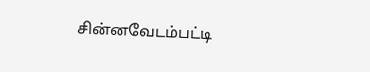சின்னவேடம்பட்டி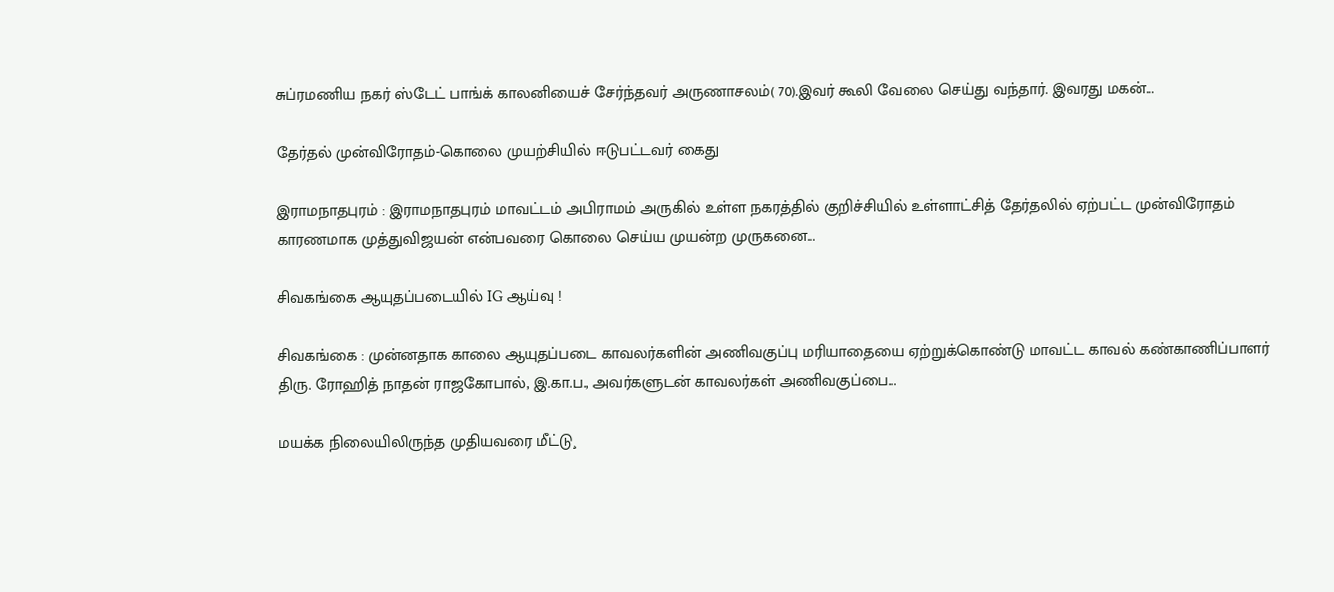சுப்ரமணிய நகர் ஸ்டேட் பாங்க் காலனியைச் சேர்ந்தவர் அருணாசலம்( 70).இவர் கூலி வேலை செய்து வந்தார். இவரது மகன்...

தேர்தல் முன்விரோதம்-கொலை முயற்சியில் ஈடுபட்டவர் கைது

இராமநாதபுரம் : இராமநாதபுரம் மாவட்டம் அபிராமம் அருகில் உள்ள நகரத்தில் குறிச்சியில் உள்ளாட்சித் தேர்தலில் ஏற்பட்ட முன்விரோதம் காரணமாக முத்துவிஜயன் என்பவரை கொலை செய்ய முயன்ற முருகனை...

சிவகங்கை ஆயுதப்படையில் IG ஆய்வு !

சிவகங்கை : முன்னதாக காலை ஆயுதப்படை காவலர்களின் அணிவகுப்பு மரியாதையை ஏற்றுக்கொண்டு மாவட்ட காவல் கண்காணிப்பாளர் திரு. ரோஹித் நாதன் ராஜகோபால், இ.கா.ப., அவர்களுடன் காவலர்கள் அணிவகுப்பை...

மயக்க நிலையிலிருந்த முதியவரை மீட்டு¸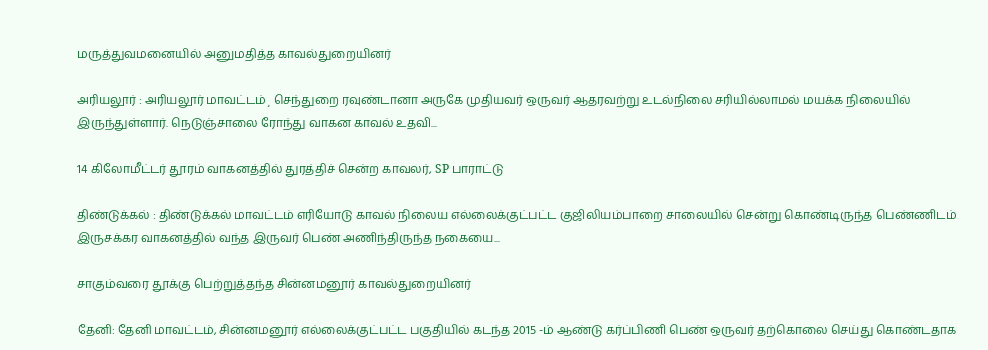மருத்துவமனையில் அனுமதித்த காவல்துறையினர்

அரியலூர் : அரியலூர் மாவட்டம்¸ செந்துறை ரவுண்டானா அருகே முதியவர் ஒருவர் ஆதரவற்று உடல்நிலை சரியில்லாமல் மயக்க நிலையில் இருந்துள்ளார். நெடுஞ்சாலை ரோந்து வாகன காவல் உதவி...

14 கிலோமீட்டர் தூரம் வாகனத்தில் துரத்திச் சென்ற காவலர், SP பாராட்டு

திண்டுக்கல் : திண்டுக்கல் மாவட்டம் எரியோடு காவல் நிலைய எல்லைக்குட்பட்ட குஜிலியம்பாறை சாலையில் சென்று கொண்டிருந்த பெண்ணிடம் இருசக்கர வாகனத்தில் வந்த இருவர் பெண் அணிந்திருந்த நகையை...

சாகும்வரை தூக்கு பெற்றுத்தந்த சின்னமனூர் காவல்துறையினர்

தேனி: தேனி மாவட்டம், சின்னமனூர் எல்லைக்குட்பட்ட பகுதியில் கடந்த 2015 -ம் ஆண்டு கர்ப்பிணி பெண் ஒருவர் தற்கொலை செய்து கொண்டதாக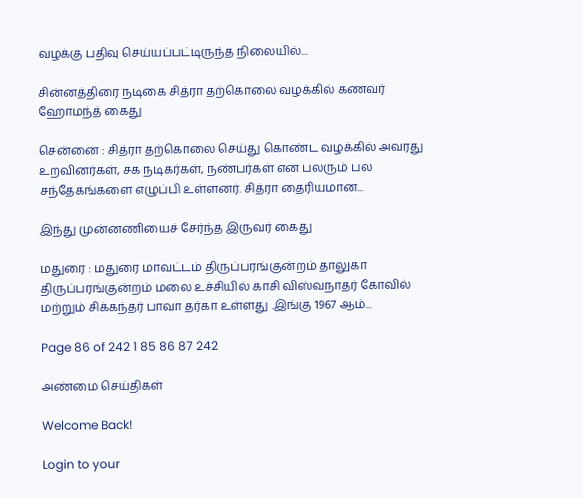வழக்கு பதிவு செய்யப்பட்டிருந்த நிலையில்...

சின்னத்திரை நடிகை சித்ரா தற்கொலை வழக்கில் கணவர் ஹோமந்த் கைது

சென்னை : சித்ரா தற்கொலை செய்து கொண்ட வழக்கில் அவரது உறவினர்கள், சக நடிகர்கள், நண்பர்கள் என பலரும் பல சந்தேகங்களை எழுப்பி உள்ளனர். சித்ரா தைரியமான...

இந்து முன்னணியைச் சேர்ந்த இருவர் கைது

மதுரை : மதுரை மாவட்டம் திருப்பரங்குன்றம் தாலுகா திருப்பரங்குன்றம் மலை உச்சியில் காசி விஸ்வநாதர் கோவில் மற்றும் சிக்கந்தர் பாவா தர்கா உள்ளது .இங்கு 1967 ஆம்...

Page 86 of 242 1 85 86 87 242

அண்மை செய்திகள்

Welcome Back!

Login to your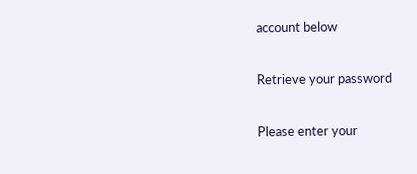account below

Retrieve your password

Please enter your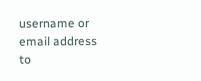username or email address to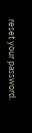reset your password.